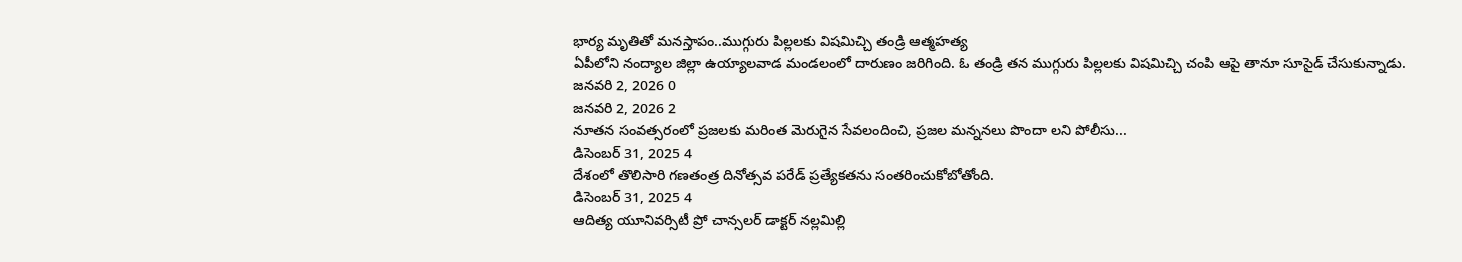భార్య మృతితో మనస్తాపం..ముగ్గురు పిల్లలకు విషమిచ్చి తండ్రి ఆత్మహత్య
ఏపీలోని నంద్యాల జిల్లా ఉయ్యాలవాడ మండలంలో దారుణం జరిగింది. ఓ తండ్రి తన ముగ్గురు పిల్లలకు విషమిచ్చి చంపి ఆపై తానూ సూసైడ్ చేసుకున్నాడు.
జనవరి 2, 2026 0
జనవరి 2, 2026 2
నూతన సంవత్సరంలో ప్రజలకు మరింత మెరుగైన సేవలందించి, ప్రజల మన్ననలు పొందా లని పోలీసు...
డిసెంబర్ 31, 2025 4
దేశంలో తొలిసారి గణతంత్ర దినోత్సవ పరేడ్ ప్రత్యేకతను సంతరించుకోబోతోంది.
డిసెంబర్ 31, 2025 4
ఆదిత్య యూనివర్సిటీ ప్రో చాన్సలర్ డాక్టర్ నల్లమిల్లి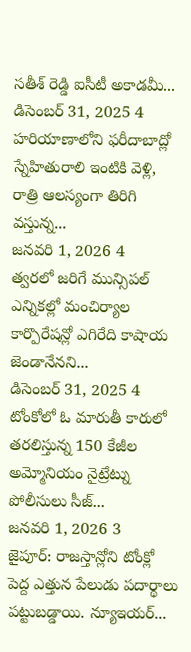సతీశ్ రెడ్డి ఐసీటీ అకాడమీ...
డిసెంబర్ 31, 2025 4
హరియాణాలోని ఫరీదాబాద్లో స్నేహితురాలి ఇంటికి వెళ్లి, రాత్రి ఆలస్యంగా తిరిగి వస్తున్న...
జనవరి 1, 2026 4
త్వరలో జరిగే మున్సిపల్ ఎన్నికల్లో మంచిర్యాల కార్పొరేషన్లో ఎగిరేది కాషాయ జెండానేనని...
డిసెంబర్ 31, 2025 4
టోంకోలో ఓ మారుతీ కారులో తరలిస్తున్న 150 కేజీల అమ్మోనియం నైట్రేట్ను పోలీసులు సీజ్...
జనవరి 1, 2026 3
జైపూర్: రాజస్తాన్లోని టోంక్లో పెద్ద ఎత్తున పేలుడు పదార్థాలు పట్టుబడ్డాయి. న్యూఇయర్...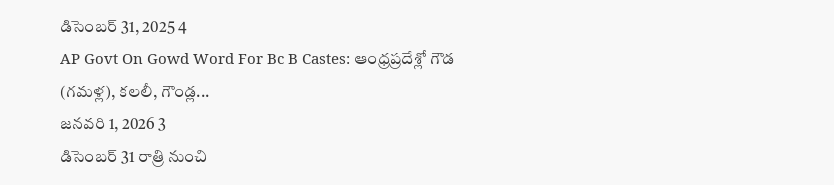డిసెంబర్ 31, 2025 4
AP Govt On Gowd Word For Bc B Castes: ఆంధ్రప్రదేశ్లో గౌడ (గమళ్ల), కలలీ, గౌండ్ల...
జనవరి 1, 2026 3
డిసెంబర్ 31 రాత్రి నుంచి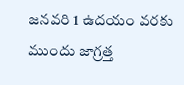జనవరి 1 ఉదయం వరకు ముందు జాగ్రత్త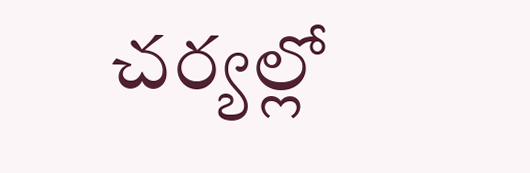చర్యల్లో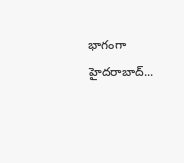భాగంగా హైదరాబాద్...